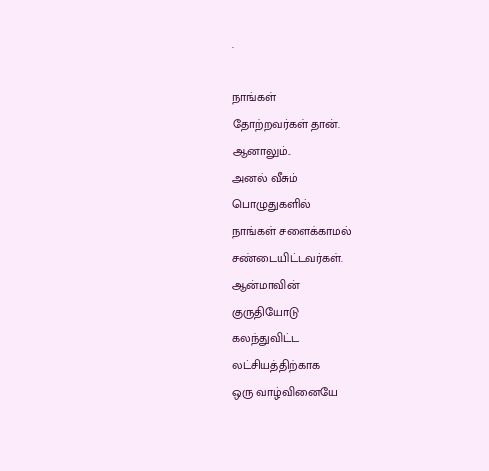.

நாங்கள்
தோற்றவர்கள் தான்.
ஆனாலும்..
அனல் வீசும்
பொழுதுகளில்
நாங்கள் சளைக்காமல்
சண்டையிட்டவர்கள்.
ஆன்மாவின்
குருதியோடு
கலந்துவிட்ட
லட்சியத்திற்காக
ஒரு வாழ்வினையே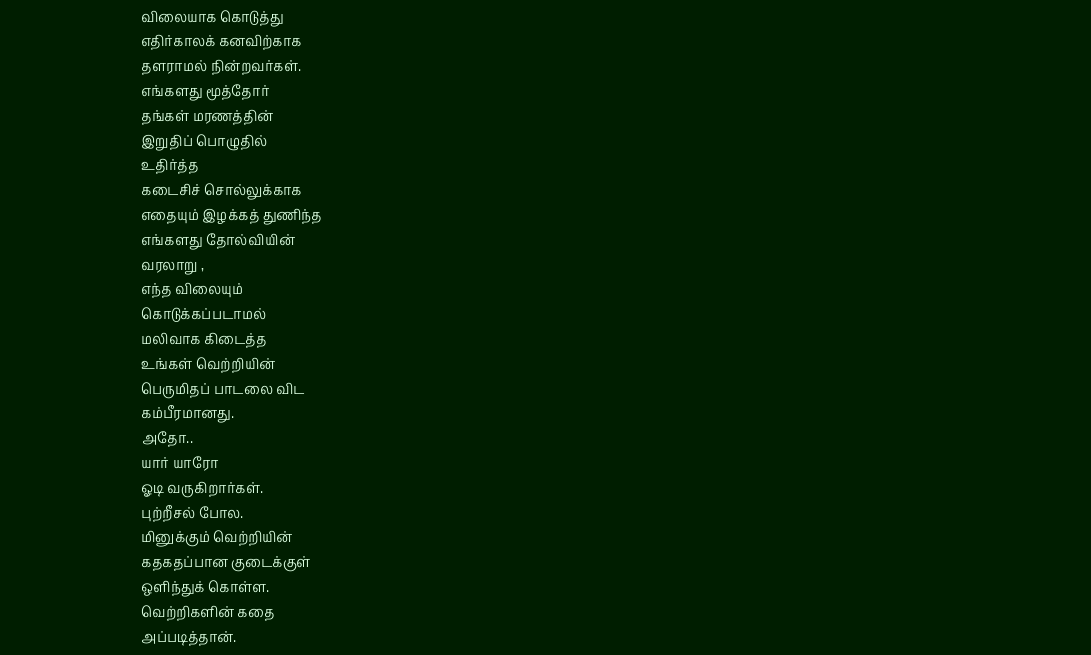விலையாக கொடுத்து
எதிர்காலக் கனவிற்காக
தளராமல் நின்றவர்கள்.
எங்களது மூத்தோர்
தங்கள் மரணத்தின்
இறுதிப் பொழுதில்
உதிர்த்த
கடைசிச் சொல்லுக்காக
எதையும் இழக்கத் துணிந்த
எங்களது தோல்வியின்
வரலாறு ,
எந்த விலையும்
கொடுக்கப்படாமல்
மலிவாக கிடைத்த
உங்கள் வெற்றியின்
பெருமிதப் பாடலை விட
கம்பீரமானது.
அதோ..
யார் யாரோ
ஓடி வருகிறார்கள்.
புற்றீசல் போல.
மினுக்கும் வெற்றியின்
கதகதப்பான குடைக்குள்
ஒளிந்துக் கொள்ள.
வெற்றிகளின் கதை
அப்படித்தான்.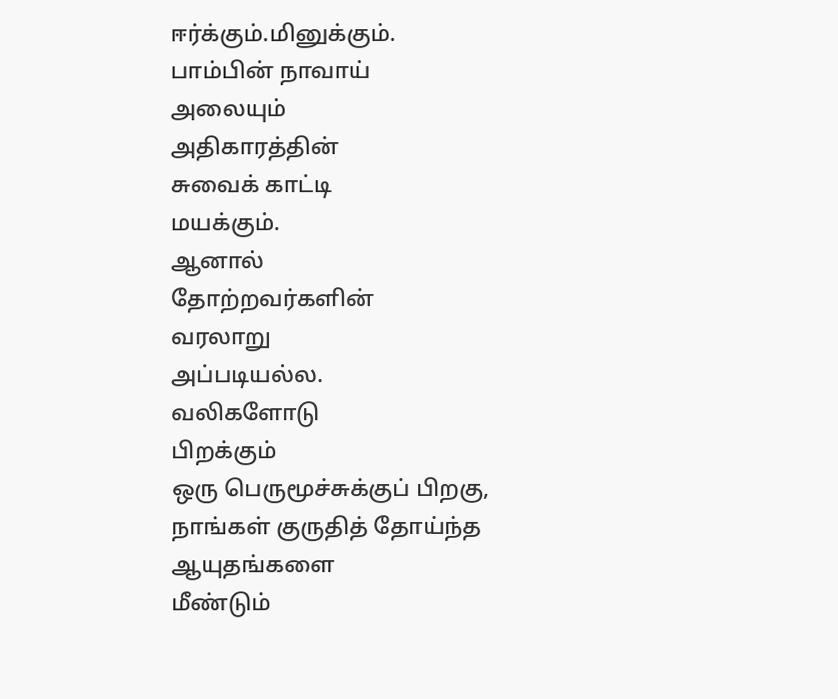ஈர்க்கும்.மினுக்கும்.
பாம்பின் நாவாய்
அலையும்
அதிகாரத்தின்
சுவைக் காட்டி
மயக்கும்.
ஆனால்
தோற்றவர்களின்
வரலாறு
அப்படியல்ல.
வலிகளோடு
பிறக்கும்
ஒரு பெருமூச்சுக்குப் பிறகு,
நாங்கள் குருதித் தோய்ந்த
ஆயுதங்களை
மீண்டும்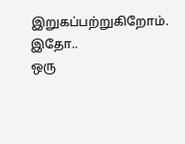இறுகப்பற்றுகிறோம்.
இதோ..
ஒரு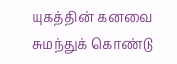யுகத்தின் கனவை
சுமந்துக் கொண்டு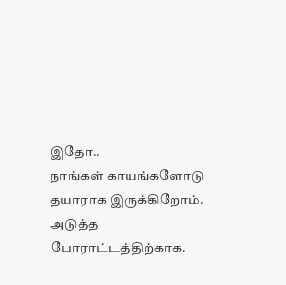இதோ..
நாங்கள் காயங்களோடு
தயாராக இருக்கிறோம்.
அடுத்த போராட்டத்திற்காக.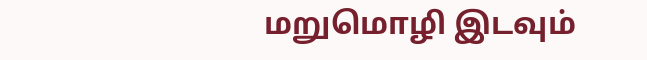மறுமொழி இடவும்